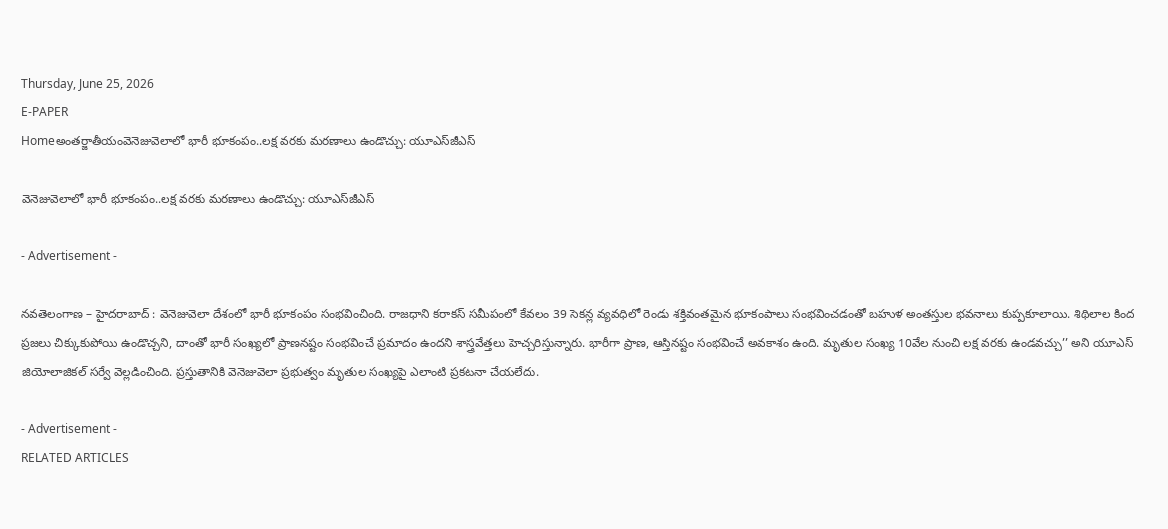Thursday, June 25, 2026
E-PAPER
Homeఅంతర్జాతీయంవెనెజువెలాలో భారీ భూకంపం..లక్ష వరకు మరణాలు ఉండొచ్చు: యూఎస్‌జీఎస్‌

వెనెజువెలాలో భారీ భూకంపం..లక్ష వరకు మరణాలు ఉండొచ్చు: యూఎస్‌జీఎస్‌

- Advertisement -

నవతెలంగాణ – హైదరాబాద్ : వెనెజువెలా దేశంలో భారీ భూకంపం సంభవించింది. రాజధాని కరాకస్ సమీపంలో కేవలం 39 సెకన్ల వ్యవధిలో రెండు శక్తివంతమైన భూకంపాలు సంభవించడంతో బహుళ అంతస్తుల భవనాలు కుప్పకూలాయి. శిథిలాల కింద ప్రజలు చిక్కుకుపోయి ఉండొచ్చని, దాంతో భారీ సంఖ్యలో ప్రాణనష్టం సంభవించే ప్రమాదం ఉందని శాస్త్రవేత్తలు హెచ్చరిస్తున్నారు. భారీగా ప్రాణ, ఆస్తినష్టం సంభవించే అవకాశం ఉంది. మృతుల సంఖ్య 10వేల నుంచి లక్ష వరకు ఉండవచ్చు’’ అని యూఎస్ జియోలాజికల్ సర్వే వెల్లడించింది. ప్రస్తుతానికి వెనెజువెలా ప్రభుత్వం మృతుల సంఖ్యపై ఎలాంటి ప్రకటనా చేయలేదు.

- Advertisement -
RELATED ARTICLES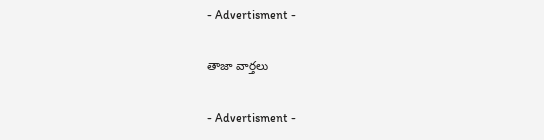- Advertisment -

తాజా వార్తలు

- Advertisment -